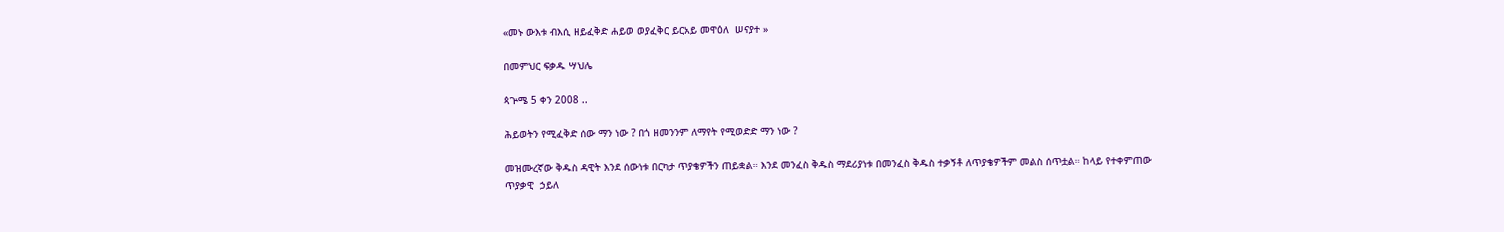«መኑ ውእቱ ብእሲ ዘይፈቅድ ሐይወ ወያፈቅር ይርአይ መዋዕለ  ሠናያተ »

በመምህር ፍቃዱ ሣህሌ

ጳጕሜ 5 ቀን 2008 ..

ሕይወትን የሚፈቅድ ሰው ማን ነው ? በጎ ዘመንንም ለማየት የሚወድድ ማን ነው ?

መዝሙረኛው ቅዱስ ዳዊት እንደ ሰውነቱ በርካታ ጥያቄዎችን ጠይቋል። እንደ መንፈስ ቅዱስ ማደሪያነቱ በመንፈስ ቅዱስ ተቃኝቶ ለጥያቄዎችም መልስ ሰጥቷል። ከላይ የተቀምጠው ጥያቃዊ  ኃይለ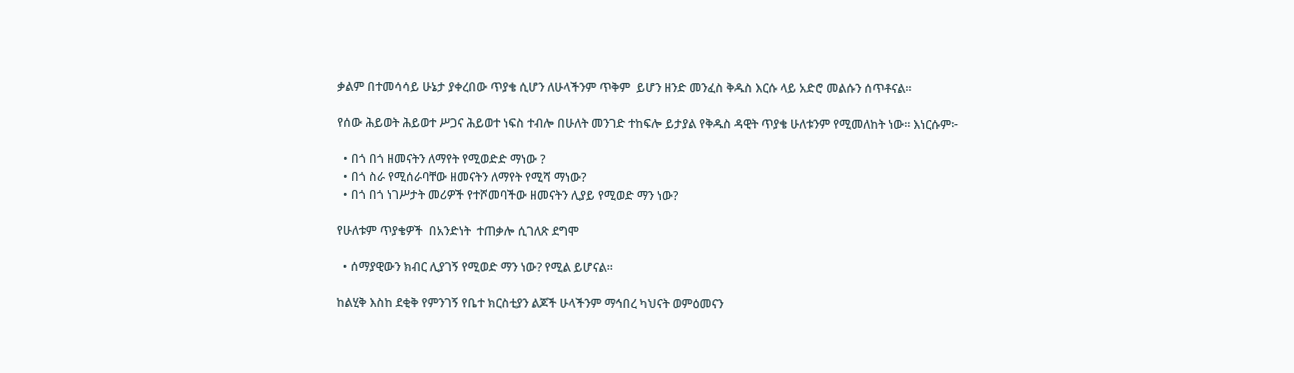ቃልም በተመሳሳይ ሁኔታ ያቀረበው ጥያቄ ሲሆን ለሁላችንም ጥቅም  ይሆን ዘንድ መንፈስ ቅዱስ እርሱ ላይ አድሮ መልሱን ሰጥቶናል።

የሰው ሕይወት ሕይወተ ሥጋና ሕይወተ ነፍስ ተብሎ በሁለት መንገድ ተከፍሎ ይታያል የቅዱስ ዳዊት ጥያቄ ሁለቱንም የሚመለከት ነው። እነርሱም፦

  • በጎ በጎ ዘመናትን ለማየት የሚወድድ ማነው ?
  • በጎ ስራ የሚሰራባቸው ዘመናትን ለማየት የሚሻ ማነው?
  • በጎ በጎ ነገሥታት መሪዎች የተሾመባችው ዘመናትን ሊያይ የሚወድ ማን ነው?

የሁለቱም ጥያቄዎች  በአንድነት  ተጠቃሎ ሲገለጽ ደግሞ

  • ሰማያዊውን ክብር ሊያገኝ የሚወድ ማን ነው? የሚል ይሆናል።

ከልሂቅ እስከ ደቂቅ የምንገኝ የቤተ ክርስቲያን ልጆች ሁላችንም ማኅበረ ካህናት ወምዕመናን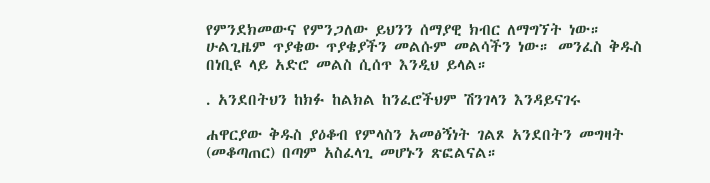የምንደክመውና የምንጋለው ይህንን ሰማያዊ ክብር ለማግኘት ነው። ሁልጊዜም ጥያቄው ጥያቄያችን መልሱም መልሳችን ነው። መንፈስ ቅዱስ በነቢዩ ላይ አድሮ መልስ ሲሰጥ እንዲህ ይላል።

. አንደበትህን ከክፉ ከልክል ከንፈሮችህም ሽንገላን እንዳይናገሩ

ሐዋርያው ቅዱስ ያዕቆብ የምላስን አመፅኝነት ገልጾ አንደበትን መግዛት (መቆጣጠር) በጣም አስፈላጊ መሆኑን ጽፎልናል።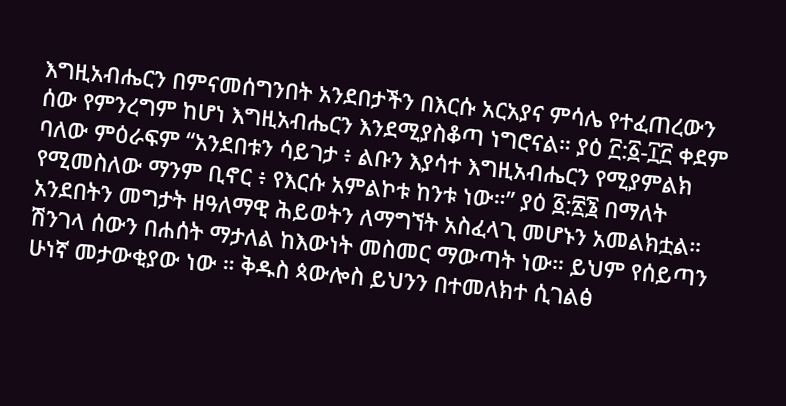እግዚአብሔርን በምናመሰግንበት አንደበታችን በእርሱ አርአያና ምሳሌ የተፈጠረውን ሰው የምንረግም ከሆነ እግዚአብሔርን እንደሚያስቆጣ ነግሮናል። ያዕ ፫:፩-፲፫ ቀደም ባለው ምዕራፍም “አንደበቱን ሳይገታ ፥ ልቡን እያሳተ እግዚአብሔርን የሚያምልክ የሚመስለው ማንም ቢኖር ፥ የእርሱ አምልኮቱ ከንቱ ነው።” ያዕ ፩:፳፮ በማለት አንደበትን መግታት ዘዓለማዊ ሕይወትን ለማግኘት አስፈላጊ መሆኑን አመልክቷል። ሽንገላ ሰውን በሐሰት ማታለል ከእውነት መስመር ማውጣት ነው። ይህም የሰይጣን ሁነኛ መታውቂያው ነው ። ቅዱስ ጳውሎስ ይህንን በተመለክተ ሲገልፅ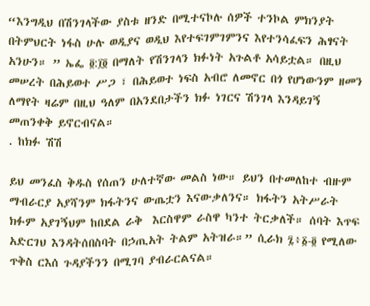“እንግዲህ በሽንገላችው ያስቱ ዘንድ በሚተናኮሉ ሰዎች ተንኮል ምክንያት በትምህርት ነፋስ ሁሉ ወዲያና ወዲህ እየተፍገምገምንና እየተንሳፈፍን ሕፃናት አንሁን። ” ኤፌ ፬:፲፬ በማለት የሽንገላን ክፉነት አጉልቶ አሳይቷል። በዚህ መሠረት በሕይወተ ሥጋ ፣ በሕይወተ ነፍስ አብሮ ለመኖር በጎ የሆነውንም ዘመን ለማየት ዛሬም በዚህ ዓለም በአንደበታችን ክፉ ነገርና ሽንገላ እንዳይገኝ መጠንቀቅ ይኖርብናል።
. ከክፉ ሽሽ

ይህ መንፈስ ቅዱስ የሰጠን ሁለተኛው መልስ ነው። ይህን በተመለከተ ብዙም ማብራርያ አያሻንም ክፋትንና ውጤቷን እናውቃለንና። ክፋትን አትሥራት ክፉም አያገኝህም ከበደል ራቅ  እርስዋም ራስዋ ካንተ ትርቃለች። ሰባት እጥፍ አድርገህ እንዳትሰበስባት በኃጢአት ትልም አትዝራ።” ሲራክ ፯፥፩-፬ የሚለው ጥቅስ ርእሰ ጉዳያችንን በሚገባ ያብራርልናል።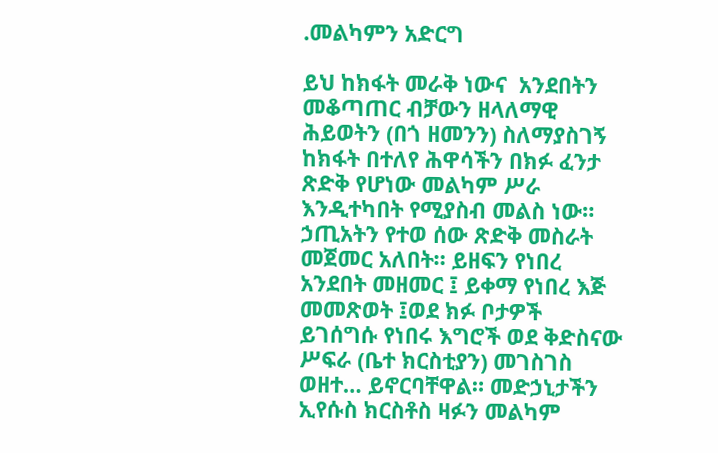.መልካምን አድርግ

ይህ ከክፋት መራቅ ነውና  አንደበትን መቆጣጠር ብቻውን ዘላለማዊ ሕይወትን (በጎ ዘመንን) ስለማያስገኝ ከክፋት በተለየ ሕዋሳችን በክፉ ፈንታ ጽድቅ የሆነው መልካም ሥራ እንዲተካበት የሚያስብ መልስ ነው። ኃጢአትን የተወ ሰው ጽድቅ መስራት መጀመር አለበት። ይዘፍን የነበረ አንደበት መዘመር ፤ ይቀማ የነበረ እጅ መመጽወት ፤ወደ ክፉ ቦታዎች ይገሰግሱ የነበሩ እግሮች ወደ ቅድስናው ሥፍራ (ቤተ ክርስቲያን) መገስገስ ወዘተ… ይኖርባቸዋል። መድኃኒታችን ኢየሱስ ክርስቶስ ዛፉን መልካም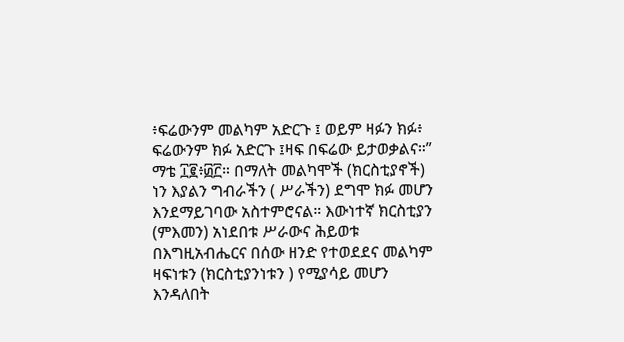፥ፍሬውንም መልካም አድርጉ ፤ ወይም ዛፉን ክፉ፥ ፍሬውንም ክፉ አድርጉ ፤ዛፍ በፍሬው ይታወቃልና።” ማቴ ፲፪፥፴፫። በማለት መልካሞች (ክርስቲያኖች) ነን እያልን ግብራችን ( ሥራችን) ደግሞ ክፉ መሆን እንደማይገባው አስተምሮናል። እውነተኛ ክርስቲያን (ምእመን) አነደበቱ ሥራውና ሕይወቱ በእግዚአብሔርና በሰው ዘንድ የተወደደና መልካም ዛፍነቱን (ክርስቲያንነቱን ) የሚያሳይ መሆን እንዳለበት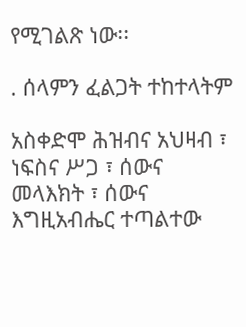የሚገልጽ ነው፡፡

. ሰላምን ፈልጋት ተከተላትም

አስቀድሞ ሕዝብና አህዛብ ፣ ነፍስና ሥጋ ፣ ሰውና መላእክት ፣ ሰውና እግዚአብሔር ተጣልተው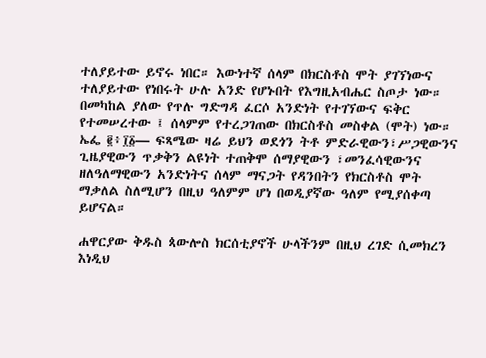ተለያይተው ይኖሩ ነበር። እውነተኛ ሰላም በክርስቶስ ሞት ያገኘነውና ተለያይተው የነበሩት ሁሉ አንድ የሆኑበት የእግዚአብሔር ስጦታ ነው። በመካከል ያለው የጥሉ ግድግዳ ፈርሶ አንድነት የተገኘውና ፍቅር የተመሠረተው ፤ ሰላምም የተረጋገጠው በክርስቶስ መስቀል (ሞት) ነው። ኤፌ ፪፥፲፩— ፍጻሜው ዛሬ ይህን ወደጎን ትቶ ምድራዊውን፣ሥጋዊውንና ጊዜያዊውን ጥቃቅን ልዩነት ተጠቅሞ ሰማያዊውን ፣መንፈሳዊውንና ዘለዓለማዊውን አንድነትና ሰላም ማናጋት የዳንበትን የክርስቶስ ሞት ማቃለል ስለሚሆን በዚህ ዓለምም ሆነ በወዲያኛው ዓለም የሚያሰቀጣ ይሆናል።

ሐዋርያው ቅዱስ ጳውሎስ ክርሰቲያኖች ሁላችንም በዚህ ረገድ ሲመክረን እነዲህ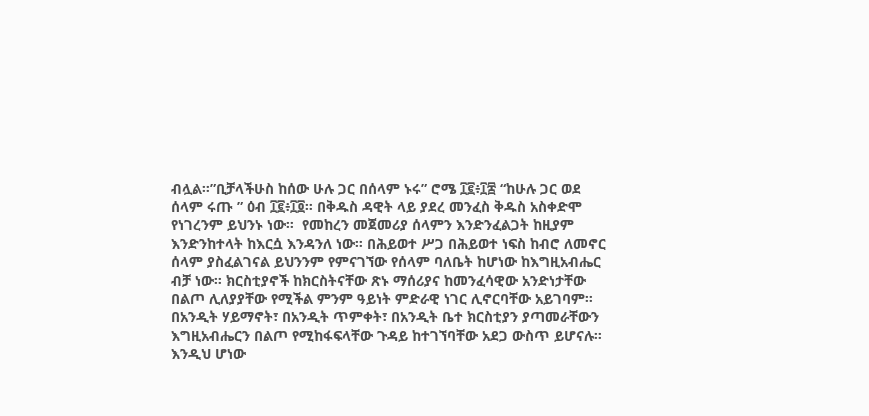ብሏል።”ቢቻላችሁስ ከሰው ሁሉ ጋር በሰላም ኑሩ” ሮሜ ፲፪፥፲፰ “ከሁሉ ጋር ወደ ሰላም ሩጡ ” ዕብ ፲፪፥፲፬። በቅዱስ ዳዊት ላይ ያደረ መንፈስ ቅዱስ አስቀድሞ የነገረንም ይህንኑ ነው።  የመከረን መጀመሪያ ሰላምን እንድንፈልጋት ከዚያም እንድንከተላት ከእርሷ እንዳንለ ነው። በሕይወተ ሥጋ በሕይወተ ነፍስ ከብሮ ለመኖር ሰላም ያስፈልገናል ይህንንም የምናገኘው የሰላም ባለቤት ከሆነው ከእግዚአብሔር ብቻ ነው። ክርስቲያኖች ከክርስትናቸው ጽኑ ማሰሪያና ከመንፈሳዊው አንድነታቸው በልጦ ሊለያያቸው የሚችል ምንም ዓይነት ምድራዊ ነገር ሊኖርባቸው አይገባም። በአንዲት ሃይማኖት፣ በአንዲት ጥምቀት፣ በአንዲት ቤተ ክርስቲያን ያጣመራቸውን እግዚአብሔርን በልጦ የሚከፋፍላቸው ጉዳይ ከተገኘባቸው አደጋ ውስጥ ይሆናሉ።  እንዲህ ሆነው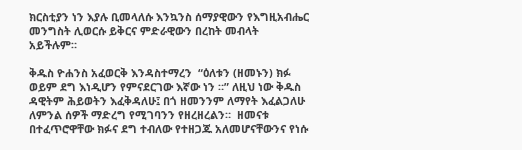ክርስቲያን ነን እያሉ ቢመላለሱ እንኳንስ ሰማያዊውን የእግዚአብሔር መንግስት ሊወርሱ ይቅርና ምድራዊውን በረከት መብላት አይችሉም።

ቅዱስ ዮሐንስ አፈወርቅ እንዳስተማረን  “ዕለቱን (ዘመኑን) ክፉ ወይም ደግ እነዲሆን የምናደርገው እኛው ነን ።” ለዚህ ነው ቅዱስ ዳዊትም ሕይወትን እፈቅዳለሁ፤ በጎ ዘመንንም ለማየት እፈልጋለሁ ለምንል ሰዎች ማድረግ የሚገባንን የዘረዘረልን።  ዘመናቱ በተፈጥሮዋቸው ክፉና ደግ ተብለው የተዘጋጁ አለመሆናቸውንና የነሱ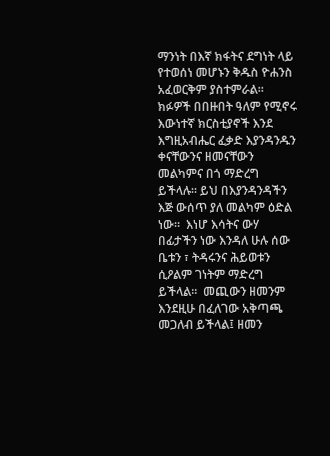ማንነት በእኛ ክፋትና ደግነት ላይ የተወሰነ መሆኑን ቅዱስ ዮሐንስ አፈወርቅም ያስተምራል። ክፉዎች በበዙበት ዓለም የሚኖሩ እውነተኛ ክርስቲያኖች እንደ እግዚአብሔር ፈቃድ እያንዳንዱን ቀናቸውንና ዘመናቸውን መልካምና በጎ ማድረግ ይችላሉ። ይህ በእያንዳንዳችን እጅ ውሰጥ ያለ መልካም ዕድል ነው።  እነሆ እሳትና ውሃ በፊታችን ነው እንዳለ ሁሉ ሰው ቤቱን ፣ ትዳሩንና ሕይወቱን ሲዖልም ገነትም ማድረግ ይችላል።  መጪውን ዘመንም እንደዚሁ በፈለገው አቅጣጫ መጋለብ ይችላል፤ ዘመን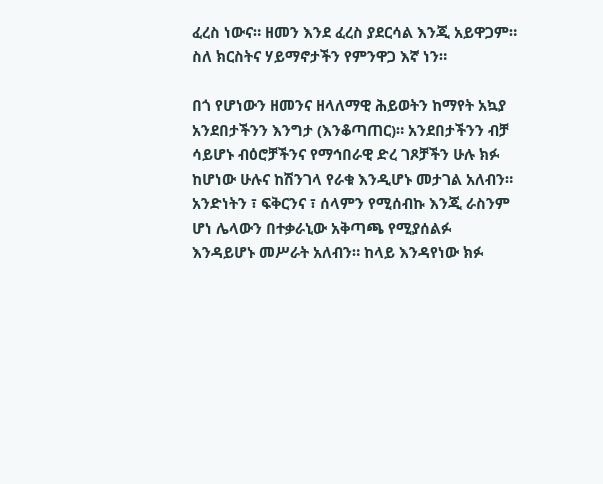ፈረስ ነውና። ዘመን እንደ ፈረስ ያደርሳል እንጂ አይዋጋም።  ስለ ክርስትና ሃይማኖታችን የምንዋጋ እኛ ነን።

በጎ የሆነውን ዘመንና ዘላለማዊ ሕይወትን ከማየት አኳያ አንደበታችንን እንግታ (እንቆጣጠር)። አንደበታችንን ብቻ ሳይሆኑ ብዕሮቻችንና የማኅበራዊ ድረ ገጾቻችን ሁሉ ክፉ ከሆነው ሁሉና ከሽንገላ የራቁ እንዲሆኑ መታገል አለብን። አንድነትን ፣ ፍቅርንና ፣ ሰላምን የሚሰብኩ እንጂ ራስንም ሆነ ሌላውን በተቃራኒው አቅጣጫ የሚያሰልፉ እንዳይሆኑ መሥራት አለብን። ከላይ እንዳየነው ክፉ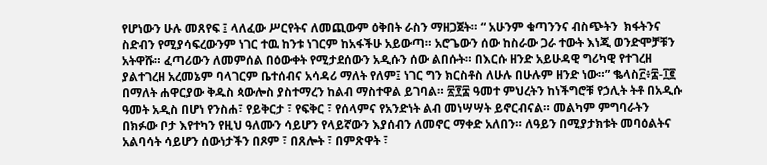የሆነውን ሁሉ መጸየፍ ፤ ላለፈው ሥርየትና ለመጪውም ዕቅበት ራስን ማዘጋጀት። “ አሁንም ቁጣንንና ብስጭትን  ክፋትንና ስድብን የሚያሳፍረውንም ነገር ተዉ ከንቱ ነገርም ከአፋችሁ አይውጣ። አሮጌውን ሰው ከስራው ጋራ ተውት እነጂ ወንድሞቻቹን አትዋሹ። ፈጣሪውን ለመምሰል በዕውቀት የሚታደሰውን አዲሱን ሰው ልበሱት። በእርሱ ዘንድ አይሁዳዊ ግሪካዊ የተገረዘ ያልተገረዘ አረመኔም ባላገርም ቤተሰብና አሳዳሪ ማለት የለም፤ ነገር ግን ክርስቶስ ለሁሉ በሁሉም ዘንድ ነው።” ቈላስ፫፥፰-፲፪ በማለት ሐዋርያው ቅዱስ ጳውሎስ ያስተማረን ከልብ ማስተዋል ይገባል። ፳፻፰ ዓመተ ምህረትን ከነችግሮቹ የኃሊት ትቶ በአዲሱ ዓመት አዲስ በሆነ የንስሐ፣ የይቅርታ ፣ የፍቅር ፣ የሰላምና የአንድነት ልብ መነሣሣት ይኖርብናል። መልካም ምግባራትን በክፉው ቦታ እየተካን የዚህ ዓለሙን ሳይሆን የላይኛውን እያሰብን ለመኖር ማቀድ አለበን። ለዓይን በሚያታክቱት መባዕልትና አልባሳት ሳይሆን ሰውነታችን በጾም ፣ በጸሎት ፣ በምጽዋት ፣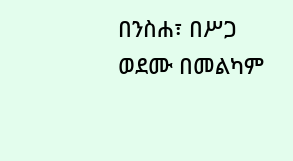በንስሐ፣ በሥጋ ወደሙ በመልካም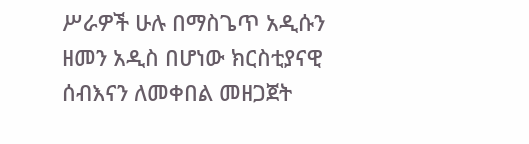ሥራዎች ሁሉ በማስጌጥ አዲሱን ዘመን አዲስ በሆነው ክርስቲያናዊ ሰብእናን ለመቀበል መዘጋጀት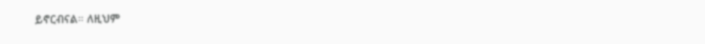ይኖርብናል። ለዚህም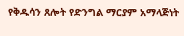የቅዱሳን ጸሎት የድንግል ማርያም አማላጅነት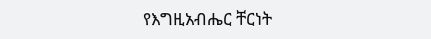የእግዚአብሔር ቸርነት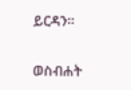ይርዳን።

ወስብሐት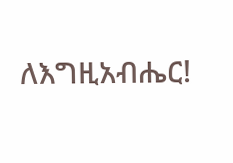ለእግዚአብሔር!